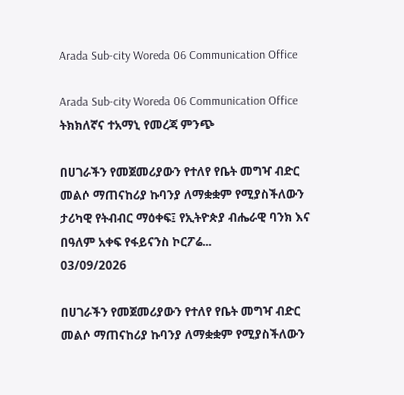Arada Sub-city Woreda 06 Communication Office

Arada Sub-city Woreda 06 Communication Office ትክክለኛና ተአማኒ የመረጃ ምንጭ

በሀገራችን የመጀመሪያውን የተለየ የቤት መግዣ ብድር መልሶ ማጠናከሪያ ኩባንያ ለማቋቋም የሚያስችለውን ታሪካዊ የትብብር ማዕቀፍ፤ የኢትዮጵያ ብሔራዊ ባንክ እና በዓለም አቀፍ የፋይናንስ ኮርፖሬ...
03/09/2026

በሀገራችን የመጀመሪያውን የተለየ የቤት መግዣ ብድር መልሶ ማጠናከሪያ ኩባንያ ለማቋቋም የሚያስችለውን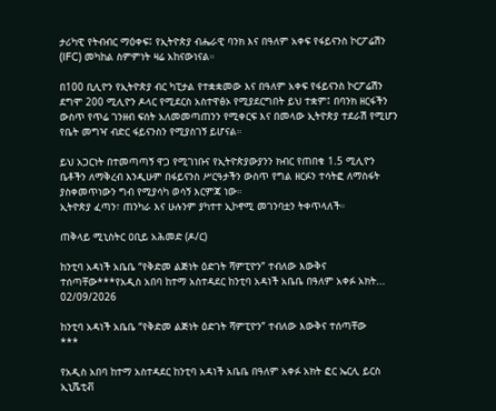ታሪካዊ የትብብር ማዕቀፍ፤ የኢትዮጵያ ብሔራዊ ባንክ እና በዓለም አቀፍ የፋይናንስ ኮርፖሬሽን (IFC) መካከል ስምምነት ዛሬ አከናውነናል።

በ100 ቢሊዮን የኢትዮጵያ ብር ካፒታል የተቋቋመው እና በዓለም አቀፍ የፋይናንስ ኮርፖሬሽን ደግሞ 200 ሚሊዮን ዶላር የሚደርስ አስተዋፅኦ የሚያደርግበት ይህ ተቋም፤ በባንክ ዘርፋችን ውስጥ የጥሬ ገንዘብ ፍሰት አለመመጣጠንን የሚቀርፍ እና በመላው ኢትዮጵያ ተደራሽ የሚሆን የቤት መግዣ ብድር ፋይናንስን የሚያስገኝ ይሆናል።

ይህ አጋርነት በተመጣጣኝ ዋጋ የሚገነቡና የኢትዮጵያውያንን ክብር የጠበቁ 1.5 ሚሊዮን ቤቶችን ለማቅረብ እንዲሁም በፋይናንስ ሥርዓታችን ውስጥ የግል ዘርፉን ተሳትፎ ለማስፋት ያስቀመጥነውን ግብ የሚያሳካ ወሳኝ እርምጃ ነው።
ኢትዮጵያ ፈጣን፣ ጠንካራ እና ሁሉንም ያካተተ ኢኮኖሚ መገንባቷን ትቀጥላለች።

ጠቅላይ ሚኒስትር ዐቢይ አሕመድ (ዶ/ር)

ከንቲባ አዳነች አቤቤ “የቅድመ ልጅነት ዕድገት ሻምፒዮን” ተብለው እውቅና ተሰጣቸው***የአዲስ አበባ ከተማ አስተዳደር ከንቲባ አዳነች አቤቤ በዓለም አቀፉ አክት...
02/09/2026

ከንቲባ አዳነች አቤቤ “የቅድመ ልጅነት ዕድገት ሻምፒዮን” ተብለው እውቅና ተሰጣቸው
***

የአዲስ አበባ ከተማ አስተዳደር ከንቲባ አዳነች አቤቤ በዓለም አቀፉ አክት ፎር ኤርሊ ይርስ ኢኒሼቲቭ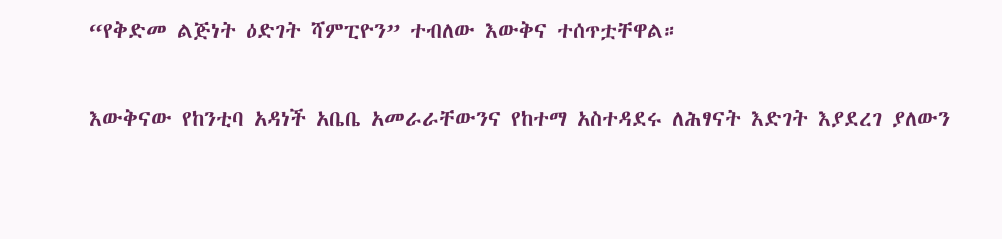“የቅድመ ልጅነት ዕድገት ሻምፒዮን” ተብለው እውቅና ተሰጥቷቸዋል።

እውቅናው የከንቲባ አዳነች አቤቤ አመራራቸውንና የከተማ አስተዳደሩ ለሕፃናት እድገት እያደረገ ያለውን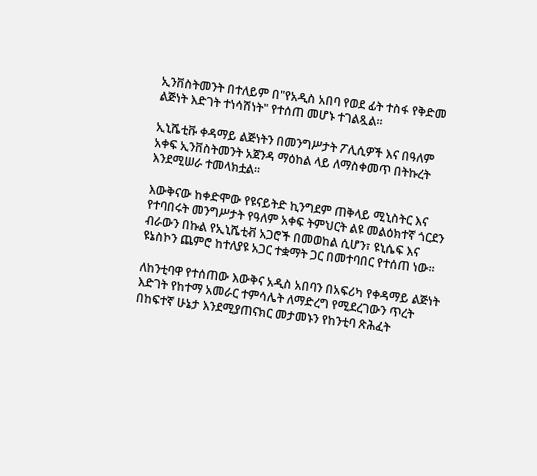ኢንቨስትመንት በተለይም በ"የአዲስ አበባ የወደ ፊት ተስፋ የቅድመ ልጅነት እድገት ተነሳሽነት" የተሰጠ መሆኑ ተገልጿል።

ኢኒሼቲቩ ቀዳማይ ልጅነትን በመንግሥታት ፖሊሲዎች እና በዓለም አቀፍ ኢንቨስትመንት አጀንዳ ማዕከል ላይ ለማስቀመጥ በትኩረት እንደሚሠራ ተመላክቷል።

እውቅናው ከቀድሞው የዩናይትድ ኪንግደም ጠቅላይ ሚኒስትር እና የተባበሩት መንግሥታት የዓለም አቀፍ ትምህርት ልዩ መልዕክተኛ ጎርደን ብራውን በኩል የኢኒሼቲቭ አጋሮች በመወከል ሲሆን፣ ዩኒሴፍ እና ዩኔስኮን ጨምሮ ከተለያዩ አጋር ተቋማት ጋር በመተባበር የተሰጠ ነው።

ለከንቲባዋ የተሰጠው እውቅና አዲስ አበባን በአፍሪካ የቀዳማይ ልጅነት እድገት የከተማ አመራር ተምሳሌት ለማድረግ የሚደረገውን ጥረት በከፍተኛ ሁኔታ እንደሚያጠናክር መታመኑን የከንቲባ ጽሕፈት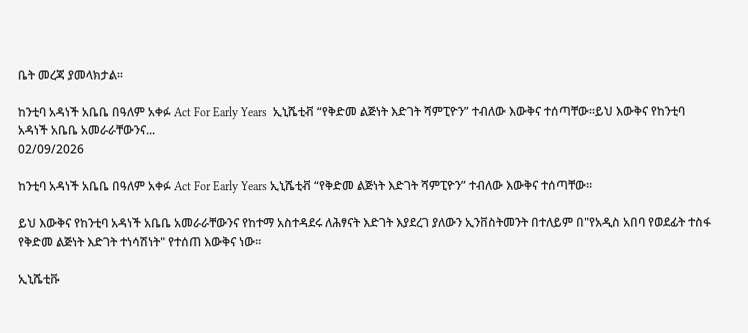ቤት መረጃ ያመላክታል።

ከንቲባ አዳነች አቤቤ በዓለም አቀፉ Act For Early Years  ኢኒሼቲቭ “የቅድመ ልጅነት እድገት ሻምፒዮን” ተብለው እውቅና ተሰጣቸው።ይህ እውቅና የከንቲባ አዳነች አቤቤ አመራራቸውንና...
02/09/2026

ከንቲባ አዳነች አቤቤ በዓለም አቀፉ Act For Early Years ኢኒሼቲቭ “የቅድመ ልጅነት እድገት ሻምፒዮን” ተብለው እውቅና ተሰጣቸው።

ይህ እውቅና የከንቲባ አዳነች አቤቤ አመራራቸውንና የከተማ አስተዳደሩ ለሕፃናት እድገት እያደረገ ያለውን ኢንቨስትመንት በተለይም በ"የአዲስ አበባ የወደፊት ተስፋ የቅድመ ልጅነት እድገት ተነሳሽነት" የተሰጠ እውቅና ነው።

ኢኒሼቲቩ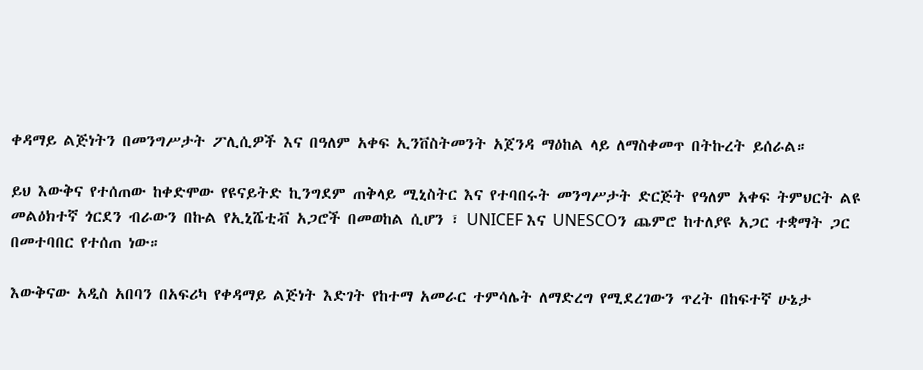ቀዳማይ ልጅነትን በመንግሥታት ፖሊሲዎች እና በዓለም አቀፍ ኢንቨስትመንት አጀንዳ ማዕከል ላይ ለማስቀመጥ በትኩረት ይሰራል።

ይህ እውቅና የተሰጠው ከቀድሞው የዩናይትድ ኪንግደም ጠቅላይ ሚኒስትር እና የተባበሩት መንግሥታት ድርጅት የዓለም አቀፍ ትምህርት ልዩ መልዕክተኛ ጎርደን ብራውን በኩል የኢኒሼቲቭ አጋሮች በመወከል ሲሆን ፣ UNICEF እና UNESCOን ጨምሮ ከተለያዩ አጋር ተቋማት ጋር በመተባበር የተሰጠ ነው።

እውቅናው አዲስ አበባን በአፍሪካ የቀዳማይ ልጅነት እድገት የከተማ አመራር ተምሳሌት ለማድረግ የሚደረገውን ጥረት በከፍተኛ ሁኔታ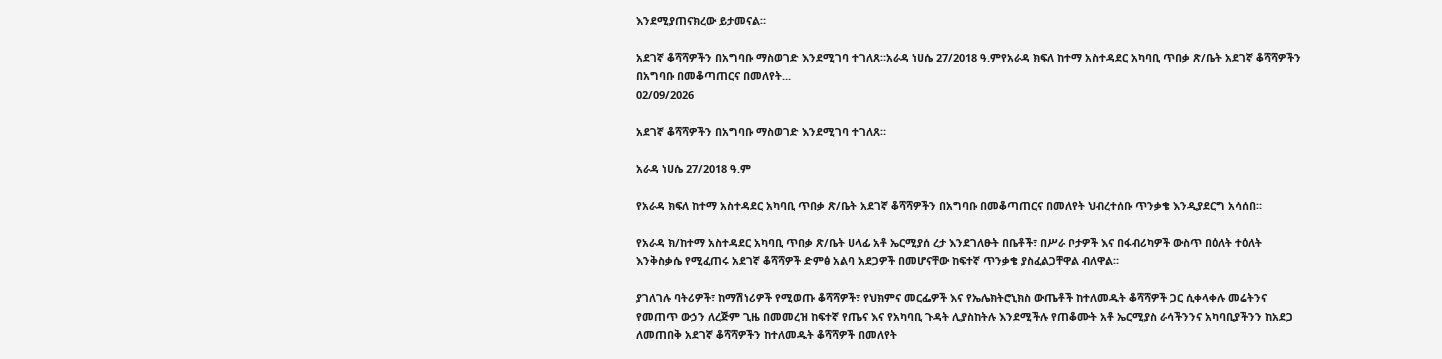እንደሚያጠናክረው ይታመናል።

አደገኛ ቆሻሻዎችን በአግባቡ ማስወገድ እንደሚገባ ተገለጸ።አራዳ ነሀሴ 27/2018 ዓ.ምየአራዳ ክፍለ ከተማ አስተዳደር አካባቢ ጥበቃ ጽ/ቤት አደገኛ ቆሻሻዎችን በአግባቡ በመቆጣጠርና በመለየት...
02/09/2026

አደገኛ ቆሻሻዎችን በአግባቡ ማስወገድ እንደሚገባ ተገለጸ።

አራዳ ነሀሴ 27/2018 ዓ.ም

የአራዳ ክፍለ ከተማ አስተዳደር አካባቢ ጥበቃ ጽ/ቤት አደገኛ ቆሻሻዎችን በአግባቡ በመቆጣጠርና በመለየት ህብረተሰቡ ጥንቃቄ እንዲያደርግ አሳሰበ።

የአራዳ ክ/ከተማ አስተዳደር አካባቢ ጥበቃ ጽ/ቤት ሀላፊ አቶ ኤርሚያሰ ረታ እንደገለፁት በቤቶች፣ በሥራ ቦታዎች እና በፋብሪካዎች ውስጥ በዕለት ተዕለት እንቅስቃሴ የሚፈጠሩ አደገኛ ቆሻሻዎች ድምፅ አልባ አደጋዎች በመሆናቸው ከፍተኛ ጥንቃቄ ያስፈልጋቸዋል ብለዋል።

ያገለገሉ ባትሪዎች፣ ከማሽነሪዎች የሚወጡ ቆሻሻዎች፣ የህክምና መርፌዎች እና የኤሌክትሮኒክስ ውጤቶች ከተለመዱት ቆሻሻዎች ጋር ሲቀላቀሉ መሬትንና የመጠጥ ውኃን ለረጅም ጊዜ በመመረዝ ከፍተኛ የጤና እና የአካባቢ ጉዳት ሊያስከትሉ እንደሚችሉ የጠቆሙት አቶ ኤርሚያስ ራሳችንንና አካባቢያችንን ከአደጋ ለመጠበቅ አደገኛ ቆሻሻዎችን ከተለመዱት ቆሻሻዎች በመለየት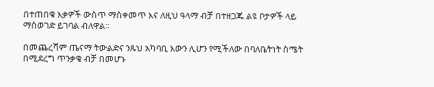በተጠበቁ እቃዎች ውስጥ ማስቀመጥ እና ለዚህ ዓላማ ብቻ በተዘጋጁ ልዩ ቦታዎች ላይ ማስወገድ ይገባል ብለዋል።

በመጨረሻም ጤናማ ትውልድና ንጹህ አካባቢ እውን ሊሆን የሚችለው በባለቤትነት ስሜት በሚደረግ ጥንቃቄ ብቻ በመሆኑ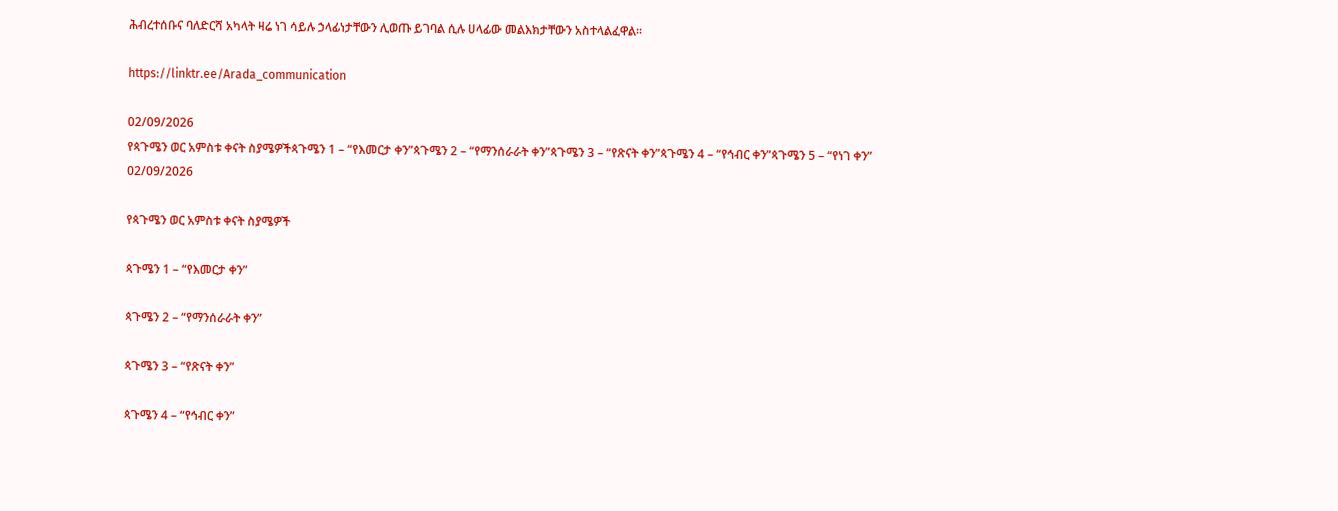ሕብረተሰቡና ባለድርሻ አካላት ዛሬ ነገ ሳይሉ ኃላፊነታቸውን ሊወጡ ይገባል ሲሉ ሀላፊው መልእክታቸውን አስተላልፈዋል።

https://linktr.ee/Arada_communication

02/09/2026
የጳጉሜን ወር አምስቱ ቀናት ስያሜዎችጳጉሜን 1 – “የእመርታ ቀን”ጳጉሜን 2 – “የማንሰራራት ቀን”ጳጉሜን 3 – “የጽናት ቀን”ጳጉሜን 4 – “የኅብር ቀን”ጳጉሜን 5 – “የነገ ቀን”
02/09/2026

የጳጉሜን ወር አምስቱ ቀናት ስያሜዎች

ጳጉሜን 1 – “የእመርታ ቀን”

ጳጉሜን 2 – “የማንሰራራት ቀን”

ጳጉሜን 3 – “የጽናት ቀን”

ጳጉሜን 4 – “የኅብር ቀን”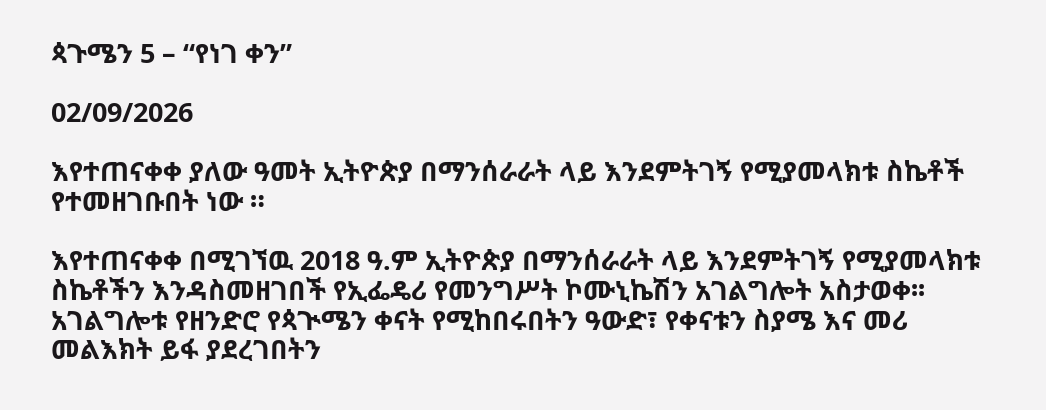ጳጉሜን 5 – “የነገ ቀን”

02/09/2026

እየተጠናቀቀ ያለው ዓመት ኢትዮጵያ በማንሰራራት ላይ እንደምትገኝ የሚያመላክቱ ስኬቶች የተመዘገቡበት ነው ።

እየተጠናቀቀ በሚገኘዉ 2018 ዓ.ም ኢትዮጵያ በማንሰራራት ላይ እንደምትገኝ የሚያመላክቱ ስኬቶችን እንዳስመዘገበች የኢፌዴሪ የመንግሥት ኮሙኒኬሽን አገልግሎት አስታወቀ፡፡ አገልግሎቱ የዘንድሮ የጳጒሜን ቀናት የሚከበሩበትን ዓውድ፣ የቀናቱን ስያሜ እና መሪ መልእክት ይፋ ያደረገበትን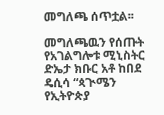መግለጫ ሰጥቷል፡፡

መግለጫዉን የሰጡት የአገልግሎቱ ሚኒስትር ድኤታ ክቡር አቶ ከበደ ዴሲሳ “ጳጒሜን የኢትዮጵያ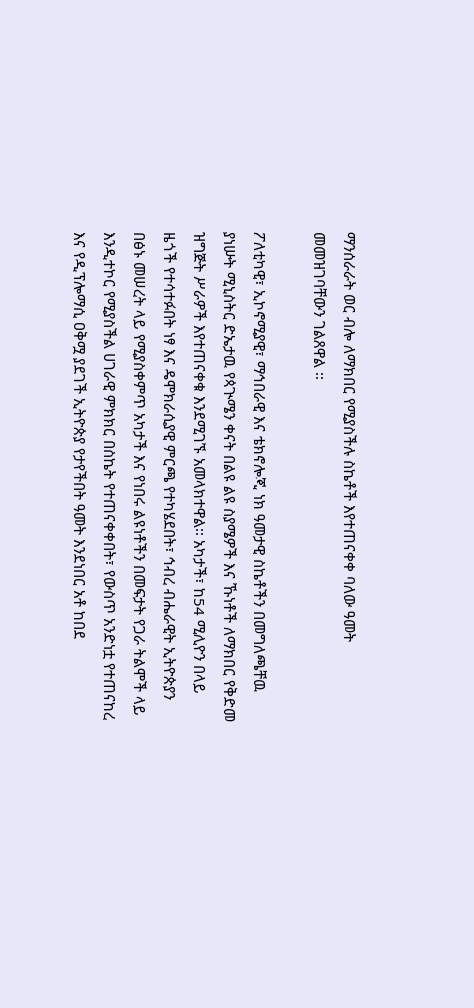ማንሰራራት ወር ብሎ ለማክበር የሚያስችሉ ስኬቶች እየተጠናቀቀ ባለው ዓመት መመዝገባቸውን ገልጸዋል ፡፡

ፖለቲካዊ፣ ኢኮኖሚያዊ፣ ማኅበራዊ እና ቴክኖሎጂ ነክ ዓመታዊ ስኬቶችን በመግለጫቸዉ ያነሡት ሚኒስትር ድኤታዉ የጳጒሜን ቀናት በልዩ ልዩ ስያሜዎች እና ኹነቶች ለማክበር የቅድመ ዝግጅት ሥራዎች እየተጠናቀቁ እንደሚገኙ አመላክተዋል፡፡ አካታች፣ ከ54 ሚሊዮን በላይ ዜጎች የተሳተፉበት ነፃ እና ዴሞክራሲያዊ ምርጫ የተካሄደበት፣ ኅብረ ብሔራዊት ኢትዮጵያን በፅኑ መሠረት ላይ የሚያስቀምጥ አካታች እና የነበሩ ልዩነቶችን በመፍታት የጋራ ትልሞች ላይ እንዲተኮር የሚያስችል ሀገራዊ ምክክር በስኬት የተጠናቀቀበት፣ የውስጥ አንድነቷ የተጠናከረ እና የዲፕሎማሲ ዐቅሟ ያደገች ኢትዮጵያ የታየችበት ዓመት እንደነበር አቶ ከበደ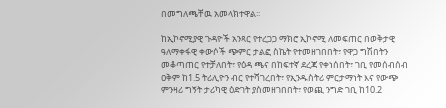በመግለጫቸዉ አመላክተዋል፡፡

ከኢኮኖሚያዊ ጉዳዮች አንጻር የተረጋጋ ማክሮ ኢኮኖሚ ለመፍጠር በወቅታዊ ዓለማቀፋዊ ቀውሶች ጭምር ታልፎ ስኬት የተመዘገበበት፣ የዋጋ ግሽበትን መቆጣጠር የተቻለበት፣ የዕዳ ጫና በከፍተኛ ደረጃ የቀነሰበት፣ ገቢ የመሰብሰብ ዐቅም ከ1.5 ትሪሊዮን ብር የተሻገረበት፣ የኢንዱስትሪ ምርታማነት እና የውጭ ምንዛሪ ግኝት ታሪካዊ ዕድገት ያስመዘገበበት፣ የወጪ ንግድ ገቢ ከ10.2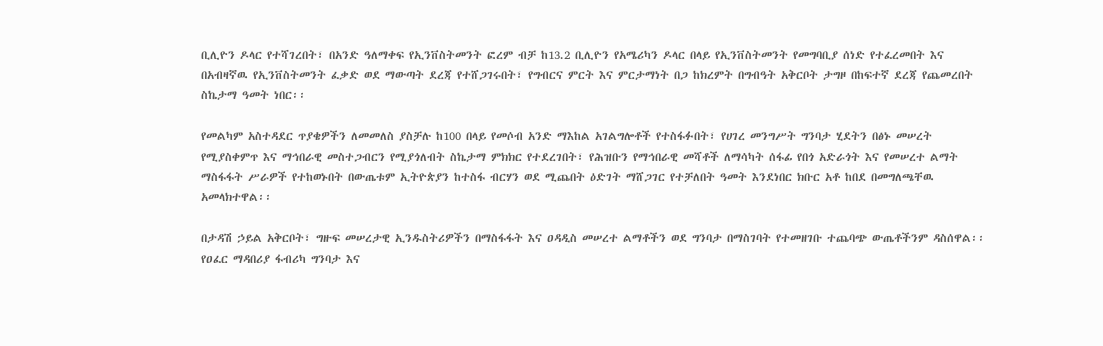ቢሊዮን ዶላር የተሻገረበት፣ በአንድ ዓለማቀፍ የኢንቨስትመንት ፎረም ብቻ ከ13.2 ቢሊዮን የአሜሪካን ዶላር በላይ የኢንቨስትመንት የመግባቢያ ሰነድ የተፈረመበት እና በአብዛኛዉ የኢንቨስትመንት ፈቃድ ወደ ማውጣት ደረጃ የተሸጋገሩበት፣ የግብርና ምርት እና ምርታማነት በጋ ከክረምት በግብዓት አቅርቦት ታግዞ በከፍተኛ ደረጃ የጨመረበት ስኬታማ ዓመት ነበር፡፡

የመልካም አስተዳደር ጥያቄዎችን ለመመለስ ያስቻሉ ከ100 በላይ የመሶብ አንድ ማእከል አገልግሎቶች የተስፋፉበት፣ የሀገረ መንግሥት ግንባታ ሂደትን በፅኑ መሠረት የሚያስቀምጥ እና ማኅበራዊ መስተጋብርን የሚያጎለብት ስኬታማ ምክክር የተደረገበት፣ የሕዝቡን የማኅበራዊ መሻቶች ለማሳካት ሰፋፊ የበጎ አድራጎት እና የመሠረተ ልማት ማስፋፋት ሥራዎች የተከወኑበት በውጤቱም ኢትዮጵያን ከተስፋ ብርሃን ወደ ሚጨበት ዕድገት ማሸጋገር የተቻለበት ዓመት እንደነበር ክቡር አቶ ከበደ በመግለጫቸዉ አመላክተዋል፡፡

በታዳሽ ኃይል አቅርቦት፣ ግዙፍ መሠረታዊ ኢንዱስትሪዎችን በማስፋፋት እና ዐዳዲስ መሠረተ ልማቶችን ወደ ግንባታ በማስገባት የተመዘገቡ ተጨባጭ ውጤቶችንም ዳስሰዋል፡፡ የዐፈር ማዳበሪያ ፋብሪካ ግንባታ እና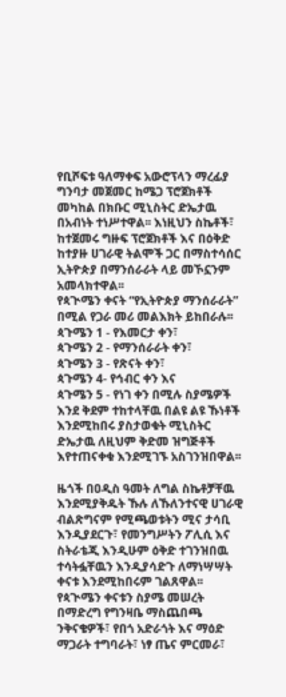የቢሾፍቱ ዓለማቀፍ አውሮፕላን ማረፊያ ግንባታ መጀመር ከሜጋ ፕሮጀክቶች መካከል በክቡር ሚኒስትር ድኤታዉ በአብነት ተነሥተዋል፡፡ እነዚህን ስኬቶች፣ ከተጀመሩ ግዙፍ ፕሮጀክቶች እና በዕቅድ ከተያዙ ሀገራዊ ትልሞች ጋር በማስተሳሰር ኢትዮጵያ በማንሰራራት ላይ መኾኗንም አመላክተዋል፡፡
የጳጒሜን ቀናት “የኢትዮጵያ ማንሰራራት” በሚል የጋራ መሪ መልእክት ይከበራሉ፡፡
ጳጉሜን 1 - የእመርታ ቀን፣
ጳጉሜን 2 - የማንሰራራት ቀን፣
ጳጉሜን 3 - የጽናት ቀን፣
ጳጉሜን 4- የኅብር ቀን እና
ጳጉሜን 5 - የነገ ቀን በሚሉ ስያሜዎች እንደ ቅደም ተከተላቸዉ በልዩ ልዩ ኹነቶች እንደሚከበሩ ያስታወቁት ሚኒስትር ድኤታዉ ለዚህም ቅድመ ዝግጅቶች እየተጠናቀቁ እንደሚገኙ አስገንዝበዋል፡፡

ዜጎች በዐዲስ ዓመት ለግል ስኬቶቻቸዉ እንደሚያቅዱት ኹሉ ለኹለንተናዊ ሀገራዊ ብልጽግናም የሚጫወቱትን ሚና ታሳቢ እንዲያደርጉ፣ የመንግሥትን ፖሊሲ እና ስትራቴጂ እንዲሁም ዕቅድ ተገንዝበዉ ተሳትፏቸዉን እንዲያሳድጉ ለማነሣሣት ቀናቱ እንደሚከበሩም ገልጸዋል፡፡ የጳጒሜን ቀናቱን ስያሜ መሠረት በማድረግ የግንዛቤ ማስጨበጫ ንቅናቄዎች፣ የበጎ አድራጎት እና ማዕድ ማጋራት ተግባራት፣ ነፃ ጤና ምርመራ፣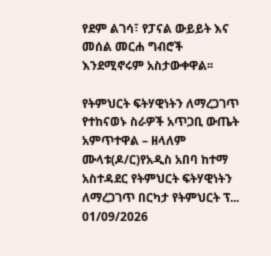የደም ልገሳ፣ የፓናል ውይይት እና መሰል መርሐ ግብሮች እንደሚኖሩም አስታውቀዋል፡፡

የትምህርት ፍትሃዊነትን ለማረጋገጥ የተከናወኑ ስራዎች አጥጋቢ ውጤት አምጥተዋል – ዘላለም ሙላቱ(ዶ/ር)የአዲስ አበባ ከተማ አስተዳደር የትምህርት ፍትሃዊነትን ለማረጋገጥ በርካታ የትምህርት ፕ...
01/09/2026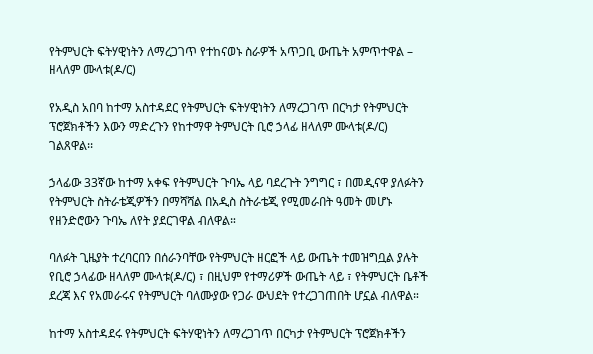የትምህርት ፍትሃዊነትን ለማረጋገጥ የተከናወኑ ስራዎች አጥጋቢ ውጤት አምጥተዋል – ዘላለም ሙላቱ(ዶ/ር)

የአዲስ አበባ ከተማ አስተዳደር የትምህርት ፍትሃዊነትን ለማረጋገጥ በርካታ የትምህርት ፕሮጀክቶችን እውን ማድረጉን የከተማዋ ትምህርት ቢሮ ኃላፊ ዘላለም ሙላቱ(ዶ/ር) ገልጸዋል፡፡

ኃላፊው 33ኛው ከተማ አቀፍ የትምህርት ጉባኤ ላይ ባደረጉት ንግግር ፣ በመዲናዋ ያለፉትን የትምህርት ስትራቴጂዎችን በማሻሻል በአዲስ ስትራቴጂ የሚመራበት ዓመት መሆኑ የዘንድሮውን ጉባኤ ለየት ያደርገዋል ብለዋል።

ባለፉት ጊዜያት ተረባርበን በሰራንባቸው የትምህርት ዘርፎች ላይ ውጤት ተመዝግቧል ያሉት የቢሮ ኃላፊው ዘላለም ሙላቱ(ዶ/ር) ፣ በዚህም የተማሪዎች ውጤት ላይ ፣ የትምህርት ቤቶች ደረጃ እና የአመራሩና የትምህርት ባለሙያው የጋራ ውህደት የተረጋገጠበት ሆኗል ብለዋል።

ከተማ አስተዳደሩ የትምህርት ፍትሃዊነትን ለማረጋገጥ በርካታ የትምህርት ፕሮጀክቶችን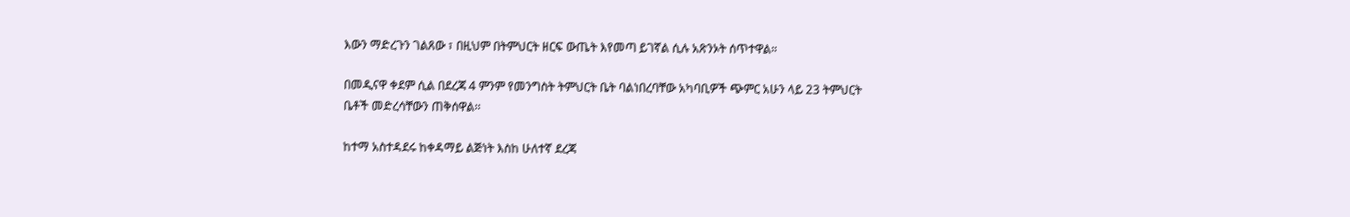እውን ማድረጉን ገልጸው ፣ በዚህም በትምህርት ዘርፍ ውጤት እየመጣ ይገኛል ሲሉ አጽንኦት ሰጥተዋል።

በመዲናዋ ቀደም ሲል በደረጃ 4 ምንም የመንግስት ትምህርት ቤት ባልነበረባቸው አካባቢዎች ጭምር አሁን ላይ 23 ትምህርት ቤቶች መድረሳቸውን ጠቅሰዋል፡፡

ከተማ አስተዳደሩ ከቀዳማይ ልጅነት እስከ ሁለተኛ ደረጃ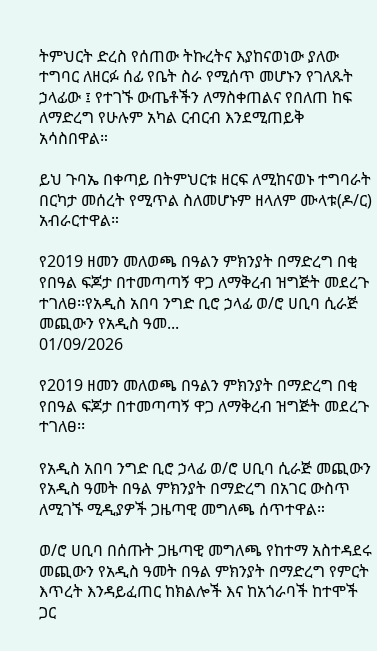ትምህርት ድረስ የሰጠው ትኩረትና እያከናወነው ያለው ተግባር ለዘርፉ ሰፊ የቤት ስራ የሚሰጥ መሆኑን የገለጹት ኃላፊው ፤ የተገኙ ውጤቶችን ለማስቀጠልና የበለጠ ከፍ ለማድረግ የሁሉም አካል ርብርብ እንደሚጠይቅ አሳስበዋል።

ይህ ጉባኤ በቀጣይ በትምህርቱ ዘርፍ ለሚከናወኑ ተግባራት በርካታ መሰረት የሚጥል ስለመሆኑም ዘላለም ሙላቱ(ዶ/ር)
አብራርተዋል።

የ2019 ዘመን መለወጫ በዓልን ምክንያት በማድረግ በቂ የበዓል ፍጆታ በተመጣጣኝ ዋጋ ለማቅረብ ዝግጅት መደረጉ ተገለፀ፡፡የአዲስ አበባ ንግድ ቢሮ ኃላፊ ወ/ሮ ሀቢባ ሲራጅ መጪውን የአዲስ ዓመ...
01/09/2026

የ2019 ዘመን መለወጫ በዓልን ምክንያት በማድረግ በቂ የበዓል ፍጆታ በተመጣጣኝ ዋጋ ለማቅረብ ዝግጅት መደረጉ ተገለፀ፡፡

የአዲስ አበባ ንግድ ቢሮ ኃላፊ ወ/ሮ ሀቢባ ሲራጅ መጪውን የአዲስ ዓመት በዓል ምክንያት በማድረግ በአገር ውስጥ ለሚገኙ ሚዲያዎች ጋዜጣዊ መግለጫ ሰጥተዋል።

ወ/ሮ ሀቢባ በሰጡት ጋዜጣዊ መግለጫ የከተማ አስተዳደሩ መጪውን የአዲስ ዓመት በዓል ምክንያት በማድረግ የምርት እጥረት እንዳይፈጠር ከክልሎች እና ከአጎራባች ከተሞች ጋር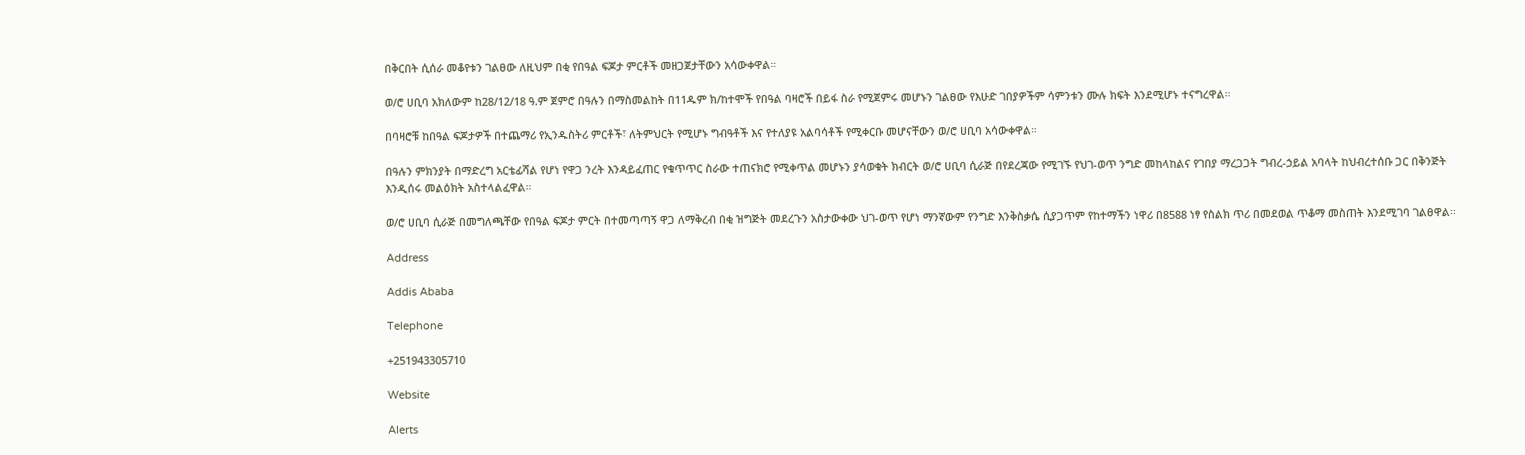በቅርበት ሲሰራ መቆየቱን ገልፀው ለዚህም በቂ የበዓል ፍጆታ ምርቶች መዘጋጀታቸውን አሳውቀዋል።

ወ/ሮ ሀቢባ አክለውም ከ28/12/18 ዓ.ም ጀምሮ በዓሉን በማስመልከት በ11ዱም ክ/ከተሞች የበዓል ባዛሮች በይፋ ስራ የሚጀምሩ መሆኑን ገልፀው የእሁድ ገበያዎችም ሳምንቱን ሙሉ ክፍት እንደሚሆኑ ተናግረዋል።

በባዛሮቹ ከበዓል ፍጆታዎች በተጨማሪ የኢንዱስትሪ ምርቶች፣ ለትምህርት የሚሆኑ ግብዓቶች እና የተለያዩ አልባሳቶች የሚቀርቡ መሆናቸውን ወ/ሮ ሀቢባ አሳውቀዋል።

በዓሉን ምክንያት በማድረግ አርቴፊሻል የሆነ የዋጋ ንረት እንዳይፈጠር የቁጥጥር ስራው ተጠናክሮ የሚቀጥል መሆኑን ያሳወቁት ክብርት ወ/ሮ ሀቢባ ሲራጅ በየደረጃው የሚገኙ የህገ-ወጥ ንግድ መከላከልና የገበያ ማረጋጋት ግብረ-ኃይል አባላት ከህብረተሰቡ ጋር በቅንጅት እንዲሰሩ መልዕክት አስተላልፈዋል።

ወ/ሮ ሀቢባ ሲራጅ በመግለጫቸው የበዓል ፍጆታ ምርት በተመጣጣኝ ዋጋ ለማቅረብ በቂ ዝግጅት መደረጉን አስታውቀው ህገ-ወጥ የሆነ ማንኛውም የንግድ እንቅስቃሴ ሲያጋጥም የከተማችን ነዋሪ በ8588 ነፃ የስልክ ጥሪ በመደወል ጥቆማ መስጠት እንደሚገባ ገልፀዋል፡፡

Address

Addis Ababa

Telephone

+251943305710

Website

Alerts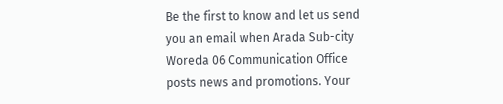Be the first to know and let us send you an email when Arada Sub-city Woreda 06 Communication Office posts news and promotions. Your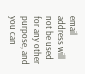email address will not be used for any other purpose, and you can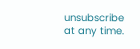unsubscribe at any time.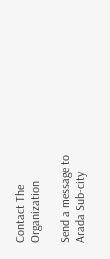Contact The Organization

Send a message to Arada Sub-city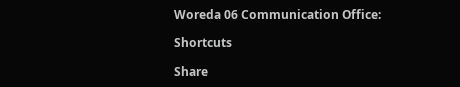Woreda 06 Communication Office:

Shortcuts

Share